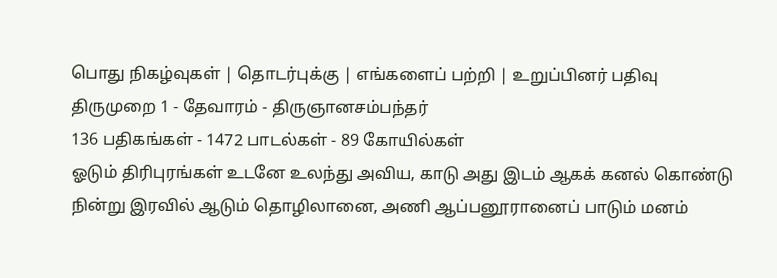பொது நிகழ்வுகள் | தொடர்புக்கு | எங்களைப் பற்றி | உறுப்பினர் பதிவு
திருமுறை 1 - தேவாரம் - திருஞானசம்பந்தர்
136 பதிகங்கள் - 1472 பாடல்கள் - 89 கோயில்கள்
ஓடும் திரிபுரங்கள் உடனே உலந்து அவிய, காடு அது இடம் ஆகக் கனல் கொண்டு நின்று இரவில் ஆடும் தொழிலானை, அணி ஆப்பனூரானைப் பாடும் மனம்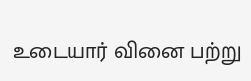உடையார் வினை பற்று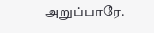அறுப்பாரே.